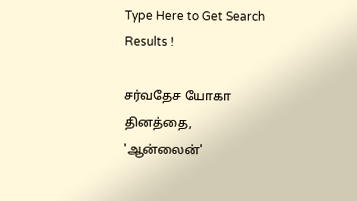Type Here to Get Search Results !

சர்வதேச யோகா தினத்தை, 'ஆன்லைன்'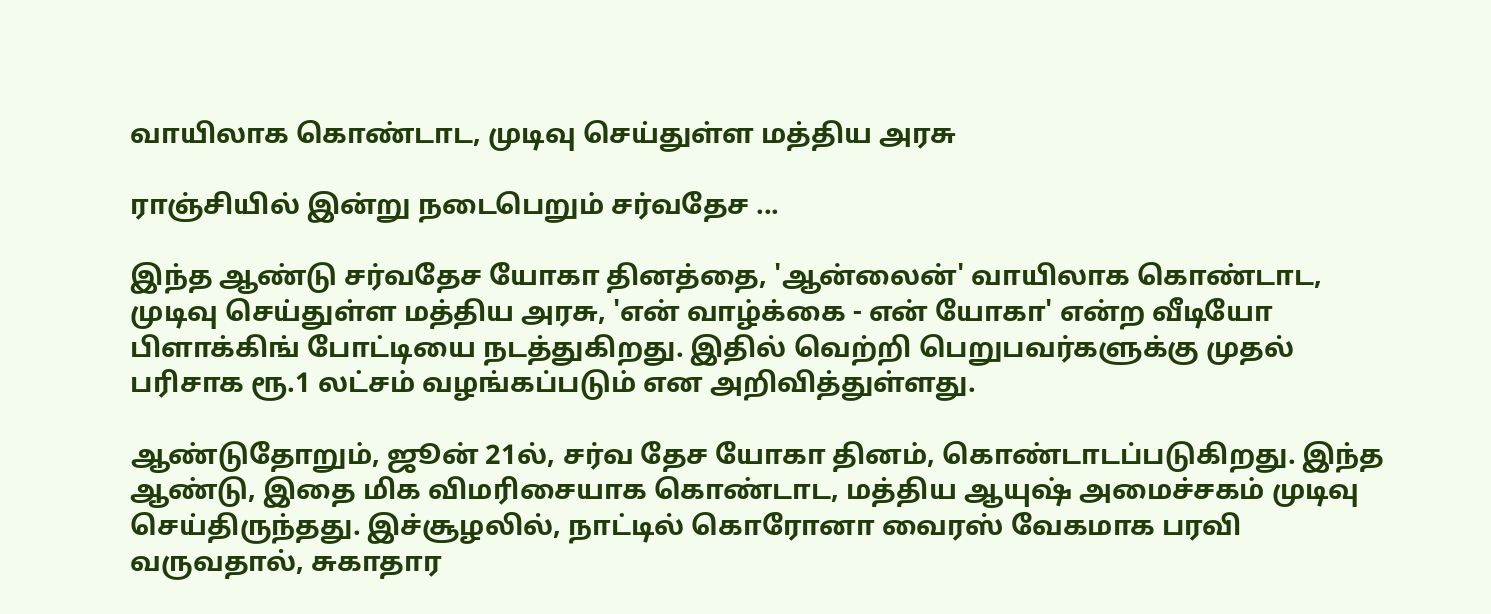வாயிலாக கொண்டாட, முடிவு செய்துள்ள மத்திய அரசு

ராஞ்சியில் இன்று நடைபெறும் சர்வதேச ...

இந்த ஆண்டு சர்வதேச யோகா தினத்தை, 'ஆன்லைன்' வாயிலாக கொண்டாட, முடிவு செய்துள்ள மத்திய அரசு, 'என் வாழ்க்கை - என் யோகா' என்ற வீடியோ பிளாக்கிங் போட்டியை நடத்துகிறது. இதில் வெற்றி பெறுபவர்களுக்கு முதல் பரிசாக ரூ.1 லட்சம் வழங்கப்படும் என அறிவித்துள்ளது.

ஆண்டுதோறும், ஜூன் 21ல், சர்வ தேச யோகா தினம், கொண்டாடப்படுகிறது. இந்த ஆண்டு, இதை மிக விமரிசையாக கொண்டாட, மத்திய ஆயுஷ் அமைச்சகம் முடிவு செய்திருந்தது. இச்சூழலில், நாட்டில் கொரோனா வைரஸ் வேகமாக பரவி வருவதால், சுகாதார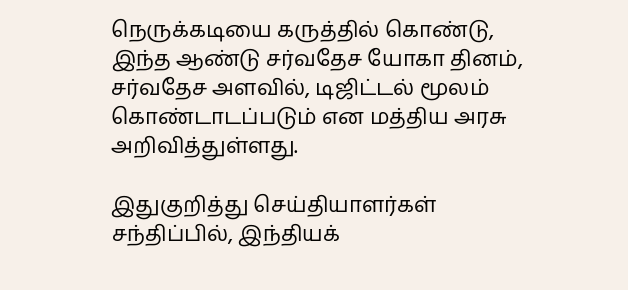நெருக்கடியை கருத்தில் கொண்டு, இந்த ஆண்டு சர்வதேச யோகா தினம், சர்வதேச அளவில், டிஜிட்டல் மூலம் கொண்டாடப்படும் என மத்திய அரசு அறிவித்துள்ளது.

இதுகுறித்து செய்தியாளர்கள் சந்திப்பில், இந்தியக்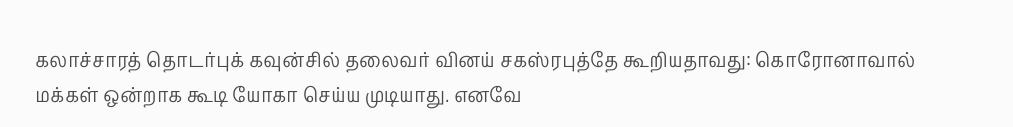கலாச்சாரத் தொடர்புக் கவுன்சில் தலைவர் வினய் சகஸ்ரபுத்தே கூறியதாவது: கொரோனாவால் மக்கள் ஒன்றாக கூடி யோகா செய்ய முடியாது. எனவே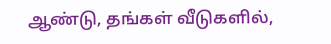ஆண்டு, தங்கள் வீடுகளில்,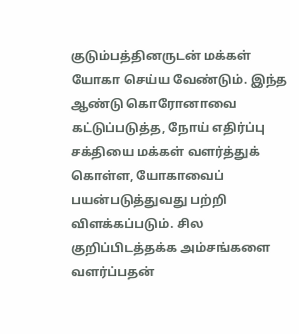குடும்பத்தினருடன் மக்கள் யோகா செய்ய வேண்டும். இந்த ஆண்டு கொரோனாவை கட்டுப்படுத்த, நோய் எதிர்ப்பு சக்தியை மக்கள் வளர்த்துக் கொள்ள, யோகாவைப் பயன்படுத்துவது பற்றி விளக்கப்படும். சில குறிப்பிடத்தக்க அம்சங்களை வளர்ப்பதன்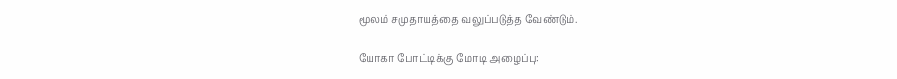மூலம் சமுதாயத்தை வலுப்படுத்த வேண்டும்.

யோகா போட்டிக்கு மோடி அழைப்பு: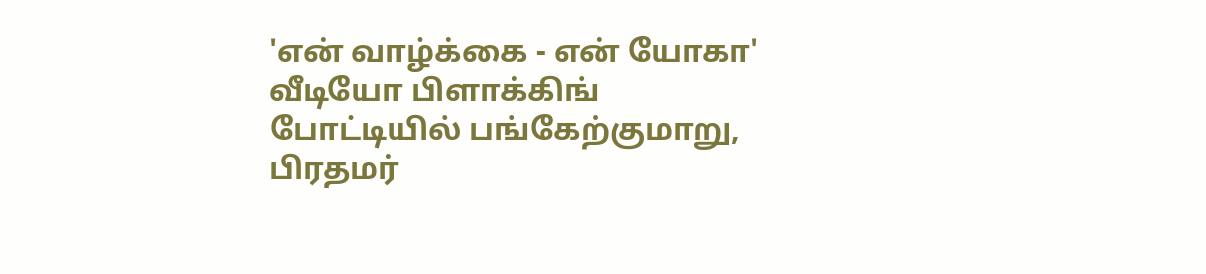'என் வாழ்க்கை - என் யோகா' வீடியோ பிளாக்கிங் போட்டியில் பங்கேற்குமாறு, பிரதமர்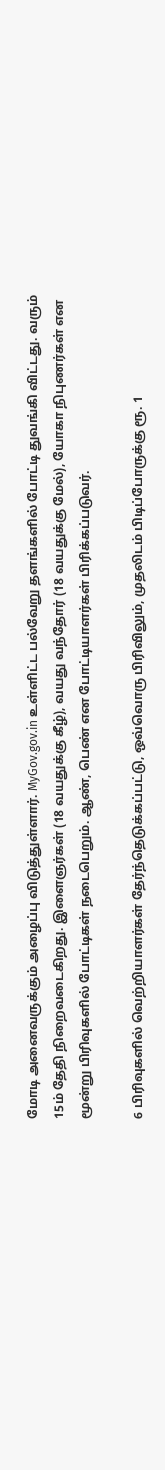மோடி அனைவருக்கும் அழைப்பு விடுத்துள்ளார். MyGov.gov.in உள்ளிட்ட பல்வேறு தளங்களில் போட்டி துவங்கி விட்டது. வரும் 15ம் தேதி நிறைவடைகிறது. இளைஞர்கள் (18 வயதுக்கு கீழ்), வயது வந்தோர் (18 வயதுக்கு மேல்), யோகா நிபுணர்கள் என மூன்று பிரிவுகளில் போட்டிகள் நடைபெறும். ஆண், பெண் என போட்டியாளர்கள் பிரிக்கப்படுவர்.

6 பிரிவுகளில் வெற்றியாளர்கள் தேர்ந்தெடுக்கப்பட்டு, ஒவ்வொரு பிரிவிலும், முதலிடம் பிடிப்போருக்கு ரூ. 1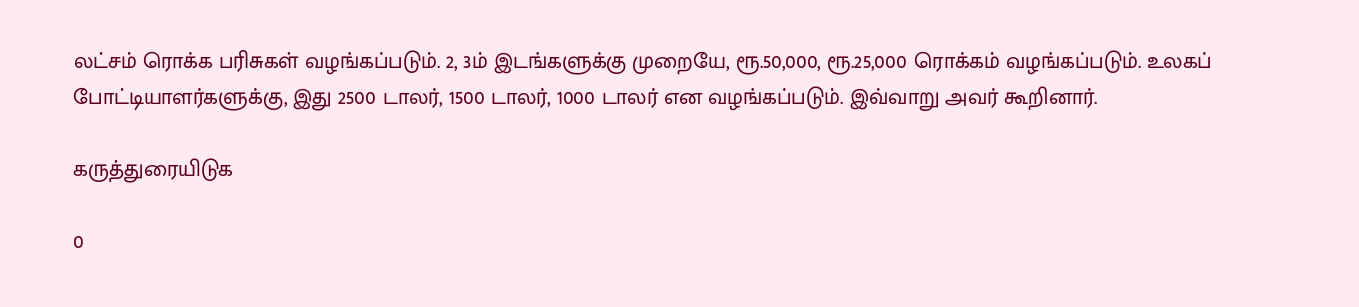லட்சம் ரொக்க பரிசுகள் வழங்கப்படும். 2, 3ம் இடங்களுக்கு முறையே, ரூ.50,000, ரூ.25,000 ரொக்கம் வழங்கப்படும். உலகப் போட்டியாளர்களுக்கு, இது 2500 டாலர், 1500 டாலர், 1000 டாலர் என வழங்கப்படும். இவ்வாறு அவர் கூறினார்.

கருத்துரையிடுக

0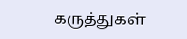கருத்துகள்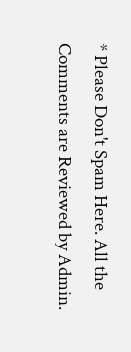* Please Don't Spam Here. All the Comments are Reviewed by Admin.